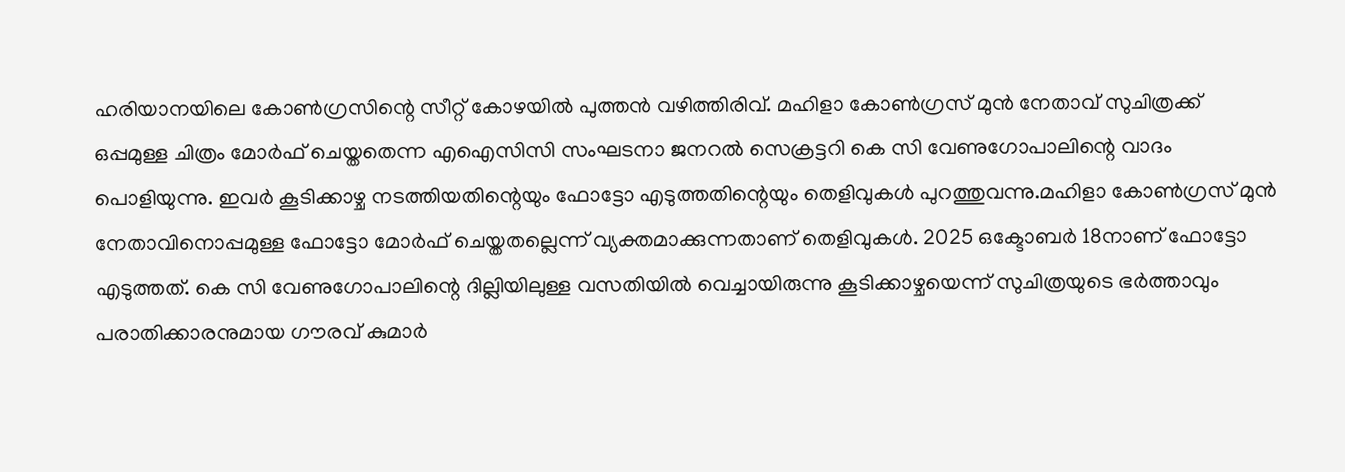ഹരിയാനയിലെ കോൺഗ്രസിന്റെ സീറ്റ് കോഴയിൽ പുത്തൻ വഴിത്തിരിവ്. മഹിളാ കോൺഗ്രസ് മുൻ നേതാവ് സുചിത്രക്ക് ഒപ്പമുള്ള ചിത്രം മോർഫ് ചെയ്തതെന്ന എഐസിസി സംഘടനാ ജനറൽ സെക്രട്ടറി കെ സി വേണുഗോപാലിന്റെ വാദം പൊളിയുന്നു. ഇവർ കൂടിക്കാഴ്ച നടത്തിയതിന്റെയും ഫോട്ടോ എടുത്തതിന്റെയും തെളിവുകൾ പുറത്തുവന്നു.മഹിളാ കോൺഗ്രസ് മുൻ നേതാവിനൊപ്പമുള്ള ഫോട്ടോ മോർഫ് ചെയ്തതല്ലെന്ന് വ്യക്തമാക്കുന്നതാണ് തെളിവുകൾ. 2025 ഒക്ടോബർ 18നാണ് ഫോട്ടോ എടുത്തത്. കെ സി വേണുഗോപാലിന്റെ ദില്ലിയിലുള്ള വസതിയിൽ വെച്ചായിരുന്നു കൂടിക്കാഴ്ചയെന്ന് സുചിത്രയുടെ ഭർത്താവും പരാതിക്കാരനുമായ ഗ‍ൗരവ് കുമാർ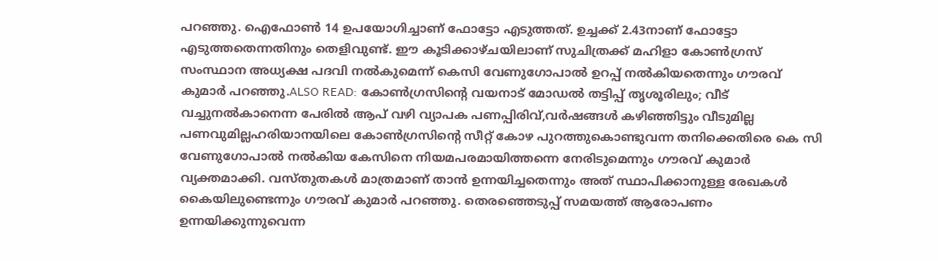പറഞ്ഞു. ഐഫോൺ 14 ഉപയോഗിച്ചാണ് ഫോട്ടോ എടുത്തത്. ഉച്ചക്ക് 2.43നാണ് ഫോട്ടോ എടുത്തതെന്നതിനും തെളിവുണ്ട്. ഈ കൂടിക്കാഴ്ചയിലാണ് സുചിത്രക്ക് മഹിളാ കോൺഗ്രസ് സംസ്ഥാന അധ്യക്ഷ പദവി നൽകുമെന്ന് കെസി വേണുഗോപാൽ ഉറപ്പ് നൽകിയതെന്നും ഗൗരവ് കുമാർ പറഞ്ഞു.ALSO READ: കോൺഗ്രസിന്റെ വയനാട് മോഡൽ തട്ടിപ്പ് തൃശൂരിലും; വീട് വച്ചുനൽകാനെന്ന പേരിൽ ആപ് വഴി വ്യാപക പണപ്പിരിവ്,വർഷങ്ങൾ കഴിഞ്ഞിട്ടും വീടുമില്ല പണവുമില്ലഹരിയാനയിലെ കോൺഗ്രസിന്റെ സീറ്റ് കോഴ പുറത്തുകൊണ്ടുവന്ന തനിക്കെതിരെ കെ സി വേണുഗോപാൽ നൽകിയ കേസിനെ നിയമപരമായിത്തന്നെ നേരിടുമെന്നും ഗ‍ൗരവ് കുമാർ വ്യക്തമാക്കി. വസ്തുതകൾ മാത്രമാണ് താൻ ഉന്നയിച്ചതെന്നും അത് സ്ഥാപിക്കാനുള്ള രേഖകൾ കൈയിലുണ്ടെന്നും ഗ‍ൗരവ് കുമാർ പറഞ്ഞു. തെരഞ്ഞെടുപ്പ് സമയത്ത് ആരോപണം ഉന്നയിക്കുന്നുവെന്ന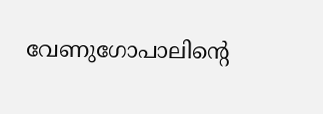വേണുഗോപാലിന്റെ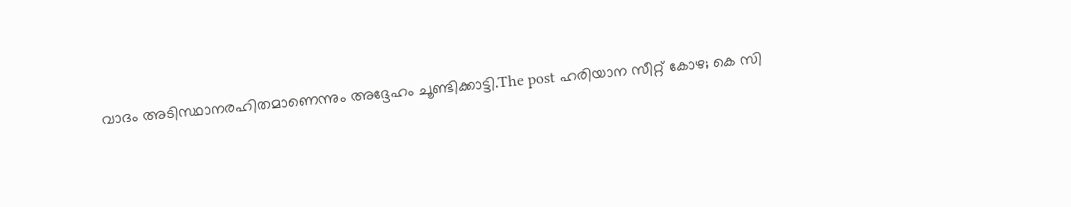വാദം അടിസ്ഥാനരഹിതമാണെന്നും അദ്ദേഹം ചൂണ്ടിക്കാട്ടി.The post ഹരിയാന സീറ്റ് കോഴ; കെ സി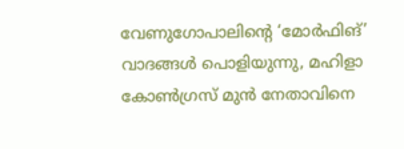വേണുഗോപാലിൻ്റെ ‘മോർഫിങ്’ വാദങ്ങൾ പൊളിയുന്നു, മഹിളാ കോൺഗ്രസ് മുൻ നേതാവിനെ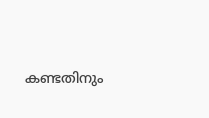കണ്ടതിനും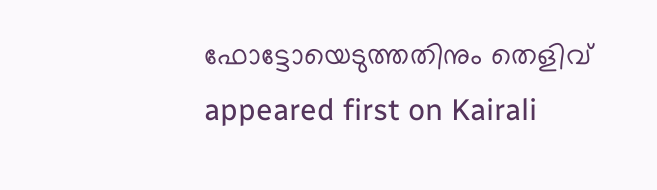ഫോട്ടോയെടുത്തതിനും തെളിവ് appeared first on Kairali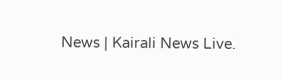News | Kairali News Live.